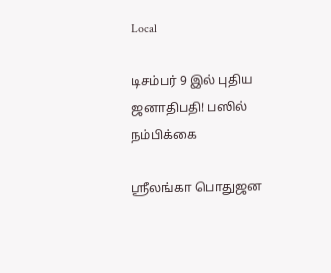Local

டிசம்பர் 9 இல் புதிய ஜனாதிபதி! பஸில் நம்பிக்கை

ஶ்ரீலங்கா பொதுஜன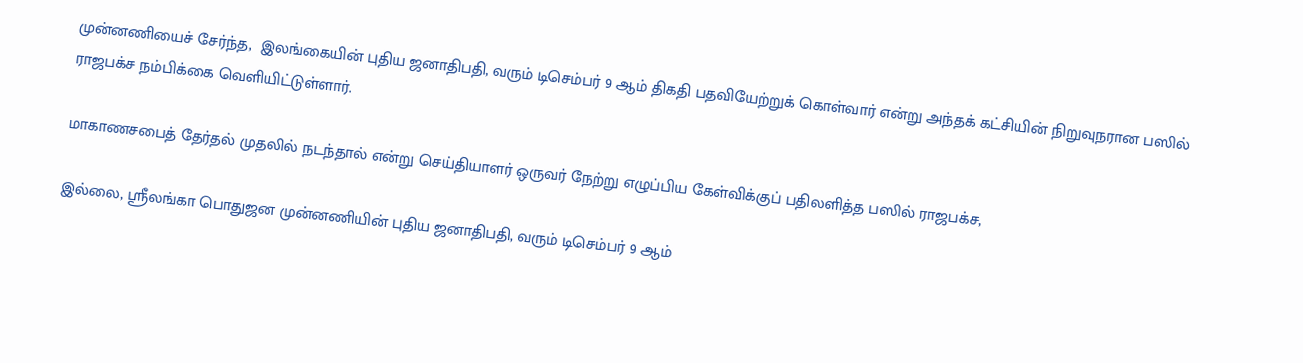முன்னணியைச் சேர்ந்த,  இலங்கையின் புதிய ஜனாதிபதி, வரும் டிசெம்பர் 9 ஆம் திகதி பதவியேற்றுக் கொள்வார் என்று அந்தக் கட்சியின் நிறுவுநரான பஸில் ராஜபக்ச நம்பிக்கை வெளியிட்டுள்ளார்.

மாகாணசபைத் தேர்தல் முதலில் நடந்தால் என்று செய்தியாளர் ஒருவர் நேற்று எழுப்பிய கேள்விக்குப் பதிலளித்த பஸில் ராஜபக்ச,

இல்லை, ஶ்ரீலங்கா பொதுஜன முன்னணியின் புதிய ஜனாதிபதி, வரும் டிசெம்பர் 9 ஆம்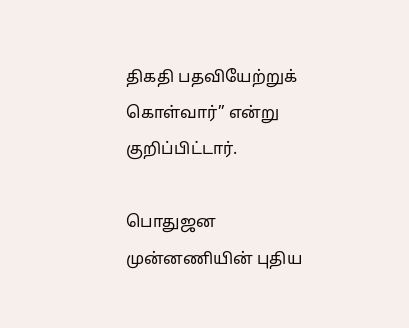திகதி பதவியேற்றுக் கொள்வார்” என்று குறிப்பிட்டார்.

பொதுஜன முன்னணியின் புதிய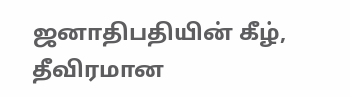ஜனாதிபதியின் கீழ், தீவிரமான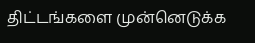திட்டங்களை முன்னெடுக்க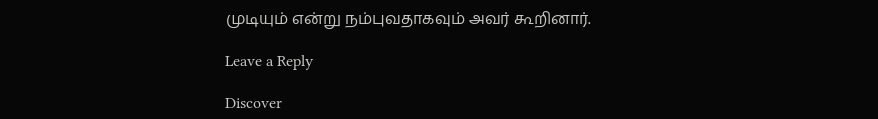முடியும் என்று நம்புவதாகவும் அவர் கூறினார்.

Leave a Reply

Discover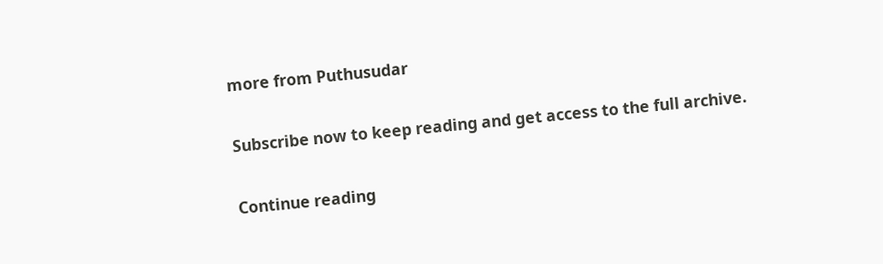more from Puthusudar

Subscribe now to keep reading and get access to the full archive.

Continue reading